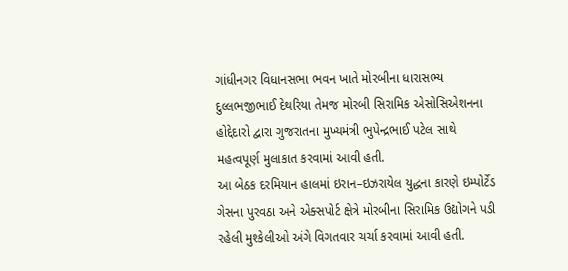ગાંધીનગર વિધાનસભા ભવન ખાતે મોરબીના ધારાસભ્ય દુલ્લભજીભાઈ દેથરિયા તેમજ મોરબી સિરામિક એસોસિએશનના હોદ્દેદારો દ્વારા ગુજરાતના મુખ્યમંત્રી ભુપેન્દ્રભાઈ પટેલ સાથે મહત્વપૂર્ણ મુલાકાત કરવામાં આવી હતી.
આ બેઠક દરમિયાન હાલમાં ઇરાન–ઇઝરાયેલ યુદ્ધના કારણે ઇમ્પોર્ટેડ ગેસના પુરવઠા અને એક્સપોર્ટ ક્ષેત્રે મોરબીના સિરામિક ઉદ્યોગને પડી રહેલી મુશ્કેલીઓ અંગે વિગતવાર ચર્ચા કરવામાં આવી હતી.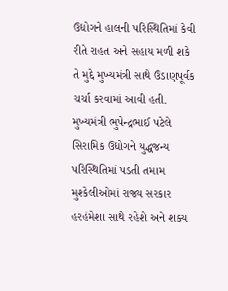ઉદ્યોગને હાલની પરિસ્થિતિમાં કેવી રીતે રાહત અને સહાય મળી શકે તે મુદ્દે મુખ્યમંત્રી સાથે ઉંડાણપૂર્વક ચર્ચા કરવામાં આવી હતી.
મુખ્યમંત્રી ભુપેન્દ્રભાઈ પટેલે સિરામિક ઉદ્યોગને યુદ્ધજન્ય પરિસ્થિતિમાં પડતી તમામ મુશ્કેલીઓમાં રાજ્ય સરકાર હરહંમેશા સાથે રહેશે અને શક્ય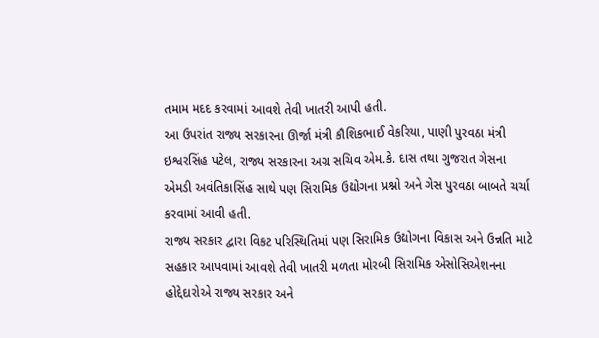તમામ મદદ કરવામાં આવશે તેવી ખાતરી આપી હતી.
આ ઉપરાંત રાજ્ય સરકારના ઊર્જા મંત્રી કૌશિકભાઈ વેકરિયા, પાણી પુરવઠા મંત્રી ઇશ્વરસિંહ પટેલ, રાજ્ય સરકારના અગ્ર સચિવ એમ.કે. દાસ તથા ગુજરાત ગેસના એમડી અવંતિકાસિંહ સાથે પણ સિરામિક ઉદ્યોગના પ્રશ્નો અને ગેસ પુરવઠા બાબતે ચર્ચા કરવામાં આવી હતી.
રાજ્ય સરકાર દ્વારા વિકટ પરિસ્થિતિમાં પણ સિરામિક ઉદ્યોગના વિકાસ અને ઉન્નતિ માટે સહકાર આપવામાં આવશે તેવી ખાતરી મળતા મોરબી સિરામિક એસોસિએશનના હોદ્દેદારોએ રાજ્ય સરકાર અને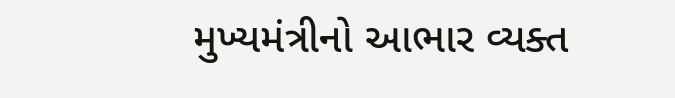મુખ્યમંત્રીનો આભાર વ્યક્ત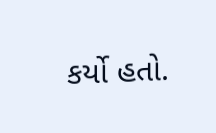કર્યો હતો.